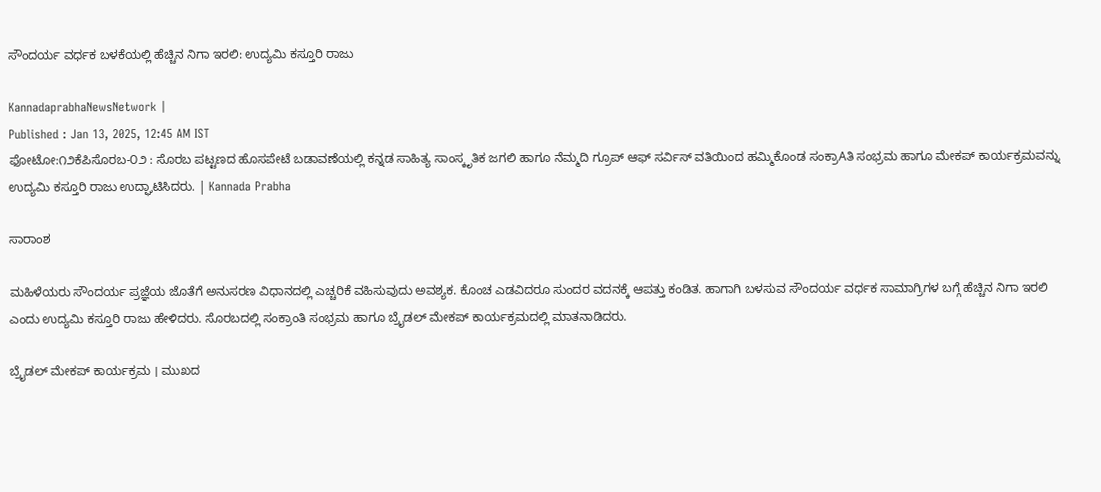ಸೌಂದರ್ಯ ವರ್ಧಕ ಬಳಕೆಯಲ್ಲಿ ಹೆಚ್ಚಿನ ನಿಗಾ ಇರಲಿ: ಉದ್ಯಮಿ ಕಸ್ತೂರಿ ರಾಜು

KannadaprabhaNewsNetwork |
Published : Jan 13, 2025, 12:45 AM IST
ಫೋಟೋ:೧೨ಕೆಪಿಸೊರಬ-೦೨ : ಸೊರಬ ಪಟ್ಟಣದ ಹೊಸಪೇಟೆ ಬಡಾವಣೆಯಲ್ಲಿ ಕನ್ನಡ ಸಾಹಿತ್ಯ ಸಾಂಸ್ಕೃತಿಕ ಜಗಲಿ ಹಾಗೂ ನೆಮ್ಮದಿ ಗ್ರೂಪ್ ಆಫ್ ಸರ್ವಿಸ್ ವತಿಯಿಂದ ಹಮ್ಮಿಕೊಂಡ ಸಂಕ್ರಾAತಿ ಸಂಭ್ರಮ ಹಾಗೂ ಮೇಕಪ್ ಕಾರ್ಯಕ್ರಮವನ್ನು ಉದ್ಯಮಿ ಕಸ್ತೂರಿ ರಾಜು ಉದ್ಘಾಟಿಸಿದರು. | Kannada Prabha

ಸಾರಾಂಶ

ಮಹಿಳೆಯರು ಸೌಂದರ್ಯ ಪ್ರಜ್ಞೆಯ ಜೊತೆಗೆ ಅನುಸರಣ ವಿಧಾನದಲ್ಲಿ ಎಚ್ಚರಿಕೆ ವಹಿಸುವುದು ಅವಶ್ಯಕ. ಕೊಂಚ ಎಡವಿದರೂ ಸುಂದರ ವದನಕ್ಕೆ ಆಪತ್ತು ಕಂಡಿತ. ಹಾಗಾಗಿ ಬಳಸುವ ಸೌಂದರ್ಯ ವರ್ಧಕ ಸಾಮಾಗ್ರಿಗಳ ಬಗ್ಗೆ ಹೆಚ್ಚಿನ ನಿಗಾ ಇರಲಿ ಎಂದು ಉದ್ಯಮಿ ಕಸ್ತೂರಿ ರಾಜು ಹೇಳಿದರು. ಸೊರಬದಲ್ಲಿ ಸಂಕ್ರಾಂತಿ ಸಂಭ್ರಮ ಹಾಗೂ ಬ್ರೈಡಲ್ ಮೇಕಪ್ ಕಾರ್ಯಕ್ರಮದಲ್ಲಿ ಮಾತನಾಡಿದರು.

ಬ್ರೈಡಲ್ ಮೇಕಪ್ ಕಾರ್ಯಕ್ರಮ । ಮುಖದ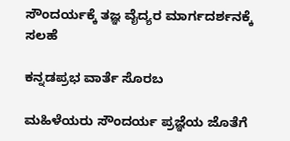ಸೌಂದರ್ಯಕ್ಕೆ ತಜ್ಞ ವೈದ್ಯರ ಮಾರ್ಗದರ್ಶನಕ್ಕೆ ಸಲಹೆ

ಕನ್ನಡಪ್ರಭ ವಾರ್ತೆ ಸೊರಬ

ಮಹಿಳೆಯರು ಸೌಂದರ್ಯ ಪ್ರಜ್ಞೆಯ ಜೊತೆಗೆ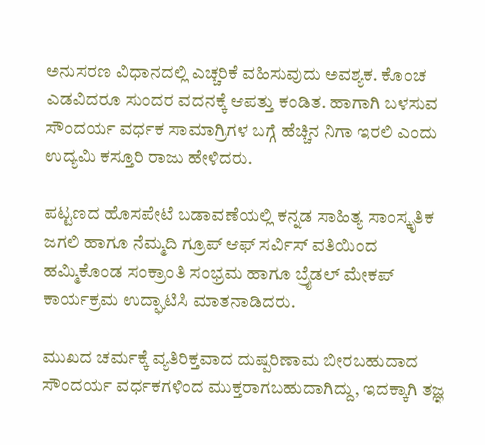ಅನುಸರಣ ವಿಧಾನದಲ್ಲಿ ಎಚ್ಚರಿಕೆ ವಹಿಸುವುದು ಅವಶ್ಯಕ. ಕೊಂಚ ಎಡವಿದರೂ ಸುಂದರ ವದನಕ್ಕೆ ಆಪತ್ತು ಕಂಡಿತ. ಹಾಗಾಗಿ ಬಳಸುವ ಸೌಂದರ್ಯ ವರ್ಧಕ ಸಾಮಾಗ್ರಿಗಳ ಬಗ್ಗೆ ಹೆಚ್ಚಿನ ನಿಗಾ ಇರಲಿ ಎಂದು ಉದ್ಯಮಿ ಕಸ್ತೂರಿ ರಾಜು ಹೇಳಿದರು.

ಪಟ್ಟಣದ ಹೊಸಪೇಟೆ ಬಡಾವಣೆಯಲ್ಲಿ ಕನ್ನಡ ಸಾಹಿತ್ಯ ಸಾಂಸ್ಕೃತಿಕ ಜಗಲಿ ಹಾಗೂ ನೆಮ್ಮದಿ ಗ್ರೂಪ್ ಆಫ್ ಸರ್ವಿಸ್ ವತಿಯಿಂದ ಹಮ್ಮಿಕೊಂಡ ಸಂಕ್ರಾಂತಿ ಸಂಭ್ರಮ ಹಾಗೂ ಬ್ರೈಡಲ್ ಮೇಕಪ್ ಕಾರ್ಯಕ್ರಮ ಉದ್ಘಾಟಿಸಿ ಮಾತನಾಡಿದರು.

ಮುಖದ ಚರ್ಮಕ್ಕೆ ವ್ಯತಿರಿಕ್ತವಾದ ದುಷ್ಪರಿಣಾಮ ಬೀರಬಹುದಾದ ಸೌಂದರ್ಯ ವರ್ಧಕಗಳಿಂದ ಮುಕ್ತರಾಗಬಹುದಾಗಿದ್ದು, ಇದಕ್ಕಾಗಿ ತಜ್ಞ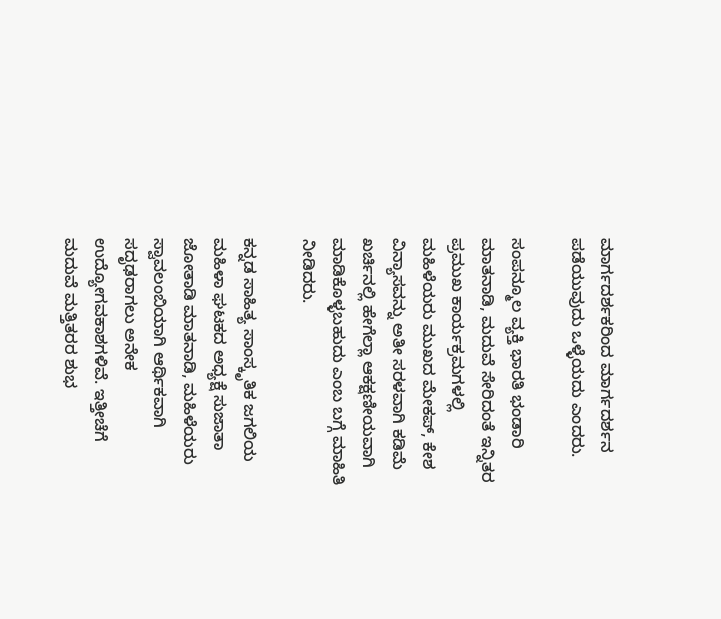ಮಾರ್ಗದರ್ಶಕರಿಂದ ಮಾರ್ಗದರ್ಶನ ಪಡೆಯುವುದು ಒಳ್ಳೆಯದು ಎಂದರು.

ಸಂಪನ್ಮೂಲ ವ್ಯಕ್ತಿ ಭಾರತಿ ಭಂಡಾರಿ ಮಾತನಾಡಿ, ಮದುವೆ ಸೇರಿದಂತೆ ಇನ್ನಿತರ ಪ್ರಮುಖ ಕಾರ್ಯಕ್ರಮಗಳಲ್ಲಿ ಮಹಿಳೆಯರು ಮುಖದ ಮೇಕಪ್, ಕೇಶ ವಿನ್ಯಾಸವನ್ನು ಅತೀ ಸರಳವಾಗಿ ಕಡಿಮೆ ಖರ್ಚಿನಲ್ಲಿ ಹೇಗೆಲ್ಲಾ ಆಕಕ್ಷಣೀಯವಾಗಿ ಮಾಡಿಕೊಳ್ಳಬಹುದು ಎಂಬ ಬಗ್ಗೆ ಮಾಹಿತಿ ನೀಡಿದರು.

ಕನ್ನಡ ಸಾಹಿತ್ಯ ಸಾಂಸ್ಕೃತಿಕ ಜಗಲಿಯ ಮಹಿಳಾ ಘಟಕದ ಅಧ್ಯಕ್ಷೆ ಸುಜಾತಾ ಜೋತಾಡಿ ಮಾತನಾಡಿ, ಮಹಿಳೆಯರು ಸ್ವಾವಲಂಬಿಯಾಗಿ ಆರ್ಥಿಕವಾಗಿ ಸದೃಢರಾಗಲು ಅನೇಕ ಉದ್ಯೋಗವಕಾಶಗಳಿವೆ. ಇತ್ತೀಚೆಗೆ ಮದುವೆ ಮತ್ತಿತರರ ಶುಭ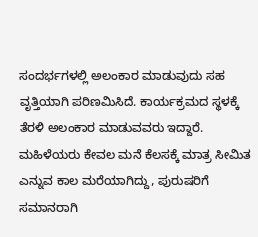ಸಂದರ್ಭಗಳಲ್ಲಿ ಅಲಂಕಾರ ಮಾಡುವುದು ಸಹ ವೃತ್ತಿಯಾಗಿ ಪರಿಣಮಿಸಿದೆ. ಕಾರ್ಯಕ್ರಮದ ಸ್ಥಳಕ್ಕೆ ತೆರಳಿ ಅಲಂಕಾರ ಮಾಡುವವರು ಇದ್ದಾರೆ. ಮಹಿಳೆಯರು ಕೇವಲ ಮನೆ ಕೆಲಸಕ್ಕೆ ಮಾತ್ರ ಸೀಮಿತ ಎನ್ನುವ ಕಾಲ ಮರೆಯಾಗಿದ್ದು, ಪುರುಷರಿಗೆ ಸಮಾನರಾಗಿ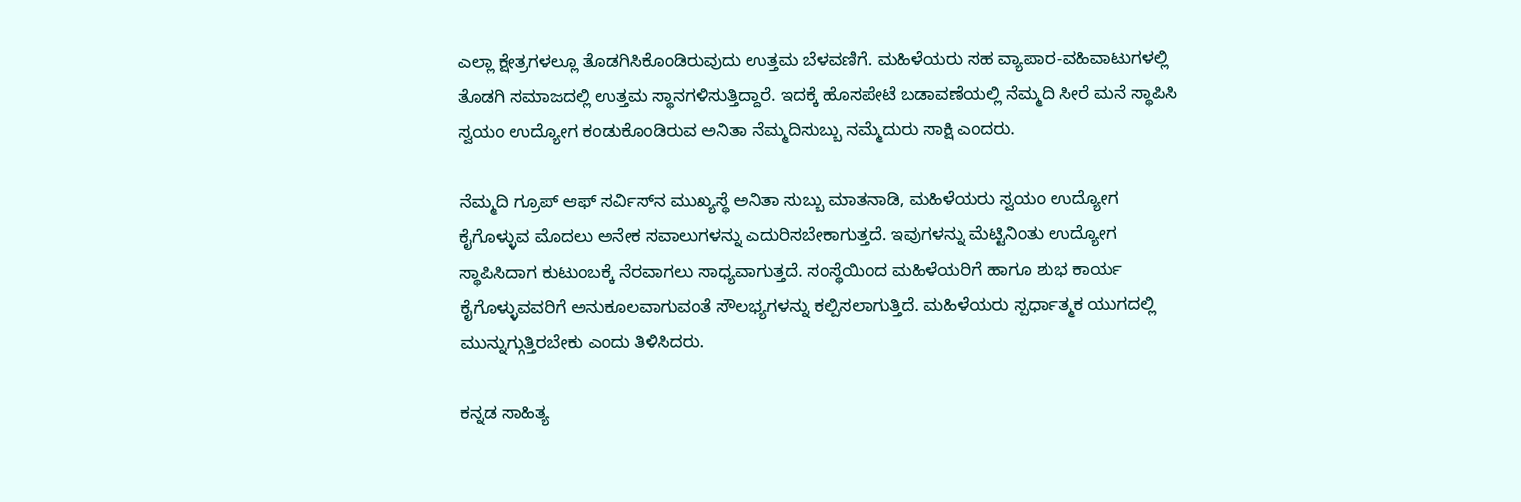ಎಲ್ಲಾ ಕ್ಷೇತ್ರಗಳಲ್ಲೂ ತೊಡಗಿಸಿಕೊಂಡಿರುವುದು ಉತ್ತಮ ಬೆಳವಣಿಗೆ. ಮಹಿಳೆಯರು ಸಹ ವ್ಯಾಪಾರ-ವಹಿವಾಟುಗಳಲ್ಲಿ ತೊಡಗಿ ಸಮಾಜದಲ್ಲಿ ಉತ್ತಮ ಸ್ಥಾನಗಳಿಸುತ್ತಿದ್ದಾರೆ. ಇದಕ್ಕೆ ಹೊಸಪೇಟೆ ಬಡಾವಣೆಯಲ್ಲಿ ನೆಮ್ಮದಿ ಸೀರೆ ಮನೆ ಸ್ಥಾಪಿಸಿ ಸ್ವಯಂ ಉದ್ಯೋಗ ಕಂಡುಕೊಂಡಿರುವ ಅನಿತಾ ನೆಮ್ಮದಿಸುಬ್ಬು ನಮ್ಮೆದುರು ಸಾಕ್ಷಿ ಎಂದರು.

ನೆಮ್ಮದಿ ಗ್ರೂಪ್ ಆಫ್ ಸರ್ವಿಸ್‌ನ ಮುಖ್ಯಸ್ಥೆ ಅನಿತಾ ಸುಬ್ಬು ಮಾತನಾಡಿ, ಮಹಿಳೆಯರು ಸ್ವಯಂ ಉದ್ಯೋಗ ಕೈಗೊಳ್ಳುವ ಮೊದಲು ಅನೇಕ ಸವಾಲುಗಳನ್ನು ಎದುರಿಸಬೇಕಾಗುತ್ತದೆ. ಇವುಗಳನ್ನು ಮೆಟ್ಟಿನಿಂತು ಉದ್ಯೋಗ ಸ್ಥಾಪಿಸಿದಾಗ ಕುಟುಂಬಕ್ಕೆ ನೆರವಾಗಲು ಸಾಧ್ಯವಾಗುತ್ತದೆ. ಸಂಸ್ಥೆಯಿಂದ ಮಹಿಳೆಯರಿಗೆ ಹಾಗೂ ಶುಭ ಕಾರ್ಯ ಕೈಗೊಳ್ಳುವವರಿಗೆ ಅನುಕೂಲವಾಗುವಂತೆ ಸೌಲಭ್ಯಗಳನ್ನು ಕಲ್ಪಿಸಲಾಗುತ್ತಿದೆ. ಮಹಿಳೆಯರು ಸ್ಪರ್ಧಾತ್ಮಕ ಯುಗದಲ್ಲಿ ಮುನ್ನುಗ್ಗುತ್ತಿರಬೇಕು ಎಂದು ತಿಳಿಸಿದರು.

ಕನ್ನಡ ಸಾಹಿತ್ಯ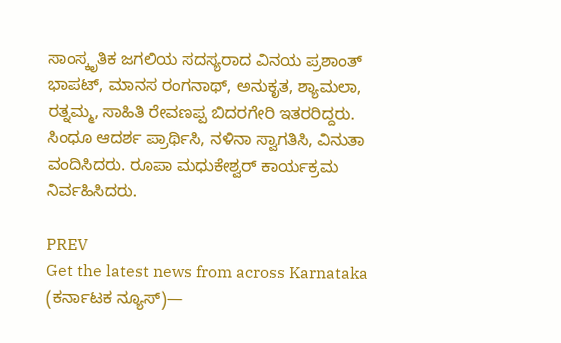ಸಾಂಸ್ಕೃತಿಕ ಜಗಲಿಯ ಸದಸ್ಯರಾದ ವಿನಯ ಪ್ರಶಾಂತ್ ಭಾಪಟ್, ಮಾನಸ ರಂಗನಾಥ್, ಅನುಕೃತ, ಶ್ಯಾಮಲಾ, ರತ್ನಮ್ಮ, ಸಾಹಿತಿ ರೇವಣಪ್ಪ ಬಿದರಗೇರಿ ಇತರರಿದ್ದರು. ಸಿಂಧೂ ಆದರ್ಶ ಪ್ರಾರ್ಥಿಸಿ, ನಳಿನಾ ಸ್ವಾಗತಿಸಿ, ವಿನುತಾ ವಂದಿಸಿದರು. ರೂಪಾ ಮಧುಕೇಶ್ವರ್ ಕಾರ್ಯಕ್ರಮ ನಿರ್ವಹಿಸಿದರು.

PREV
Get the latest news from across Karnataka (ಕರ್ನಾಟಕ ನ್ಯೂಸ್)—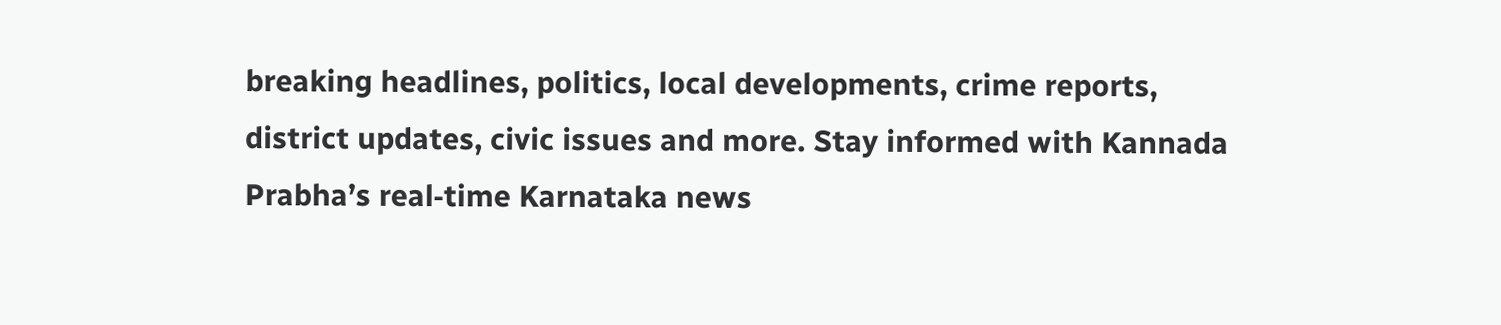breaking headlines, politics, local developments, crime reports, district updates, civic issues and more. Stay informed with Kannada Prabha’s real‑time Karnataka news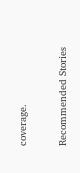coverage.

Recommended Stories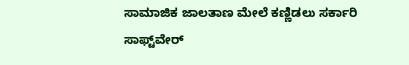ಸಾಮಾಜಿಕ ಜಾಲತಾಣ ಮೇಲೆ ಕಣ್ಣಿಡಲು ಸರ್ಕಾರಿ ಸಾಫ್ಟ್‌ವೇರ್‌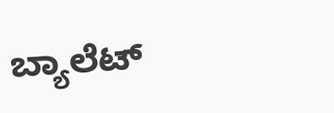ಬ್ಯಾಲೆಟ್‌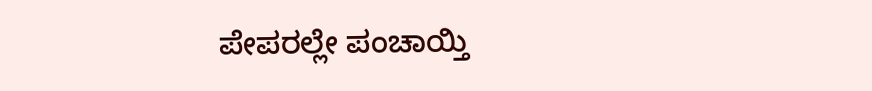ಪೇಪರಲ್ಲೇ ಪಂಚಾಯ್ತಿ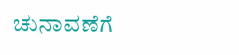ಚುನಾವಣೆಗೆ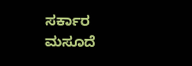ಸರ್ಕಾರ ಮಸೂದೆ